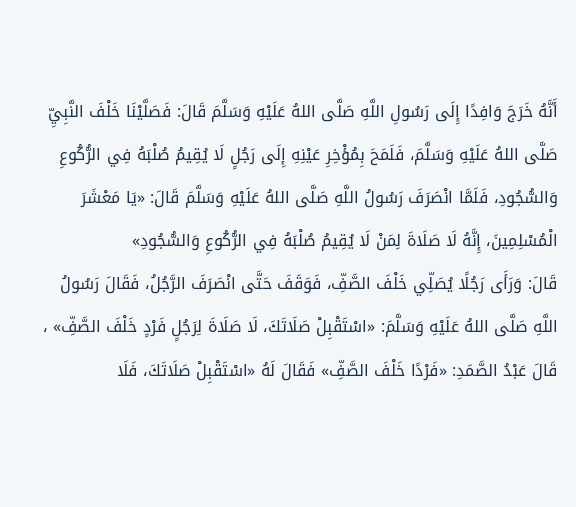أَنَّهُ خَرَجَ وَافِدًا إِلَى رَسُولِ اللَّهِ صَلَّى اللهُ عَلَيْهِ وَسَلَّمَ قَالَ: فَصَلَّيْنَا خَلْفَ النَّبِيِّ صَلَّى اللهُ عَلَيْهِ وَسَلَّمَ، فَلَمَحَ بِمُؤْخِرِ عَيْنِهِ إِلَى رَجُلٍ لَا يُقِيمُ صُلْبَهُ فِي الرُّكُوعِ وَالسُّجُودِ، فَلَمَّا انْصَرَفَ رَسُولُ اللَّهِ صَلَّى اللهُ عَلَيْهِ وَسَلَّمَ قَالَ: «يَا مَعْشَرَ الْمُسْلِمِينَ، إِنَّهُ لَا صَلَاةَ لِمَنْ لَا يُقِيمُ صُلْبَهُ فِي الرُّكُوعِ وَالسُّجُودِ»
قَالَ: وَرَأَى رَجُلًا يُصَلِّي خَلْفَ الصَّفِّ، فَوَقَفَ حَتَّى انْصَرَفَ الرَّجُلُ، فَقَالَ رَسُولُ اللَّهِ صَلَّى اللهُ عَلَيْهِ وَسَلَّمَ: «اسْتَقْبِلْ صَلَاتَكَ، لَا صَلَاةَ لِرَجُلٍ فَرْدٍ خَلْفَ الصَّفِّ» ، قَالَ عَبْدُ الصَّمَدِ: «فَرْدًا خَلْفَ الصَّفِّ» فَقَالَ لَهُ «اسْتَقْبِلْ صَلَاتَكَ، فَلَا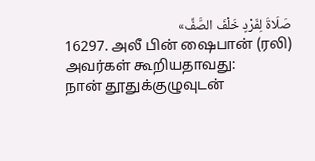صَلَاةَ لِفَرْدٍ خَلْفَ الصَّفِّ»
16297. அலீ பின் ஷைபான் (ரலி) அவர்கள் கூறியதாவது:
நான் தூதுக்குழுவுடன்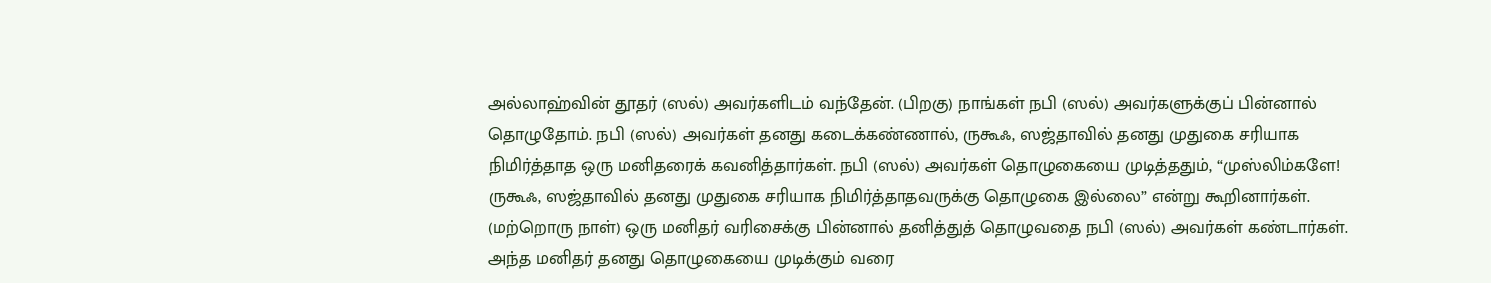அல்லாஹ்வின் தூதர் (ஸல்) அவர்களிடம் வந்தேன். (பிறகு) நாங்கள் நபி (ஸல்) அவர்களுக்குப் பின்னால் தொழுதோம். நபி (ஸல்) அவர்கள் தனது கடைக்கண்ணால், ருகூஃ, ஸஜ்தாவில் தனது முதுகை சரியாக நிமிர்த்தாத ஒரு மனிதரைக் கவனித்தார்கள். நபி (ஸல்) அவர்கள் தொழுகையை முடித்ததும், “முஸ்லிம்களே! ருகூஃ, ஸஜ்தாவில் தனது முதுகை சரியாக நிமிர்த்தாதவருக்கு தொழுகை இல்லை” என்று கூறினார்கள்.
(மற்றொரு நாள்) ஒரு மனிதர் வரிசைக்கு பின்னால் தனித்துத் தொழுவதை நபி (ஸல்) அவர்கள் கண்டார்கள். அந்த மனிதர் தனது தொழுகையை முடிக்கும் வரை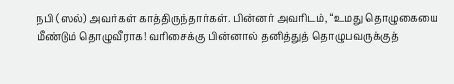நபி (ஸல்) அவர்கள் காத்திருந்தார்கள். பின்னர் அவரிடம், “உமது தொழுகையை மீண்டும் தொழுவீராக! வரிசைக்கு பின்னால் தனித்துத் தொழுபவருக்குத்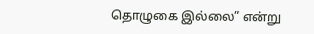தொழுகை இல்லை” என்று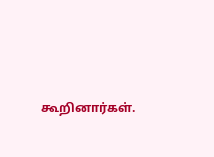கூறினார்கள்.